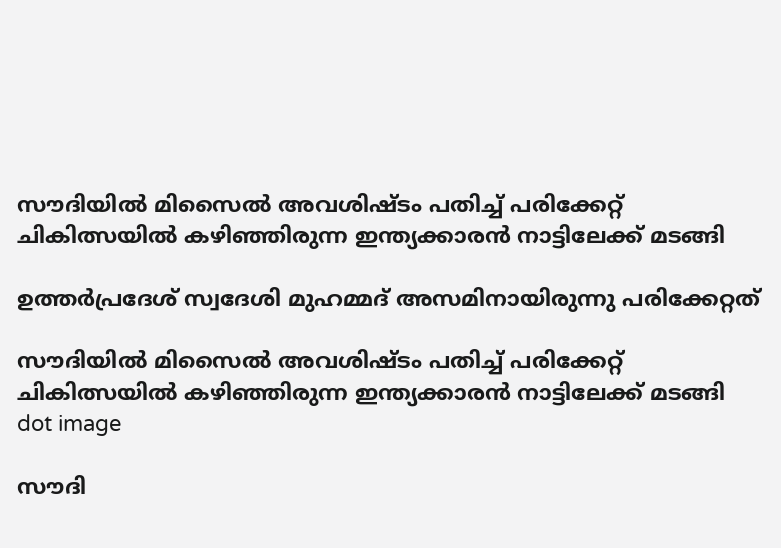സൗദിയില്‍ മിസൈല്‍ അവശിഷ്ടം പതിച്ച് പരിക്കേറ്റ് ചികിത്സയിൽ കഴിഞ്ഞിരുന്ന ഇന്ത്യക്കാരന്‍ നാട്ടിലേക്ക് മടങ്ങി

ഉത്തര്‍പ്രദേശ് സ്വദേശി മുഹമ്മദ് അസമിനായിരുന്നു പരിക്കേറ്റത്

സൗദിയില്‍ മിസൈല്‍ അവശിഷ്ടം പതിച്ച് പരിക്കേറ്റ് ചികിത്സയിൽ കഴിഞ്ഞിരുന്ന ഇന്ത്യക്കാരന്‍ നാട്ടിലേക്ക് മടങ്ങി
dot image

സൗദി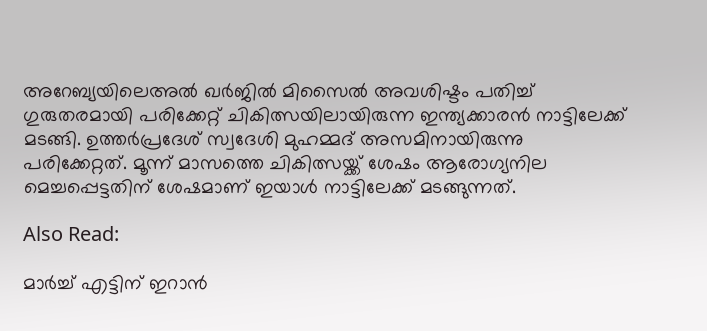അറേബ്യയിലെഅല്‍ ഖര്‍ജില്‍ മിസൈല്‍ അവശിഷ്ടം പതിച്ച് ഗുരുതരമായി പരിക്കേറ്റ് ചികിത്സയിലായിരുന്ന ഇന്ത്യക്കാരന്‍ നാട്ടിലേക്ക് മടങ്ങി. ഉത്തര്‍പ്രദേശ് സ്വദേശി മുഹമ്മദ് അസമിനായിരുന്നു പരിക്കേറ്റത്. മൂന്ന് മാസത്തെ ചികിത്സയ്ക്ക് ശേഷം ആരോഗ്യനില മെച്ചപ്പെട്ടതിന് ശേഷമാണ് ഇയാള്‍ നാട്ടിലേക്ക് മടങ്ങുന്നത്.

Also Read:

മാര്‍ച്ച് എട്ടിന് ഇറാന്‍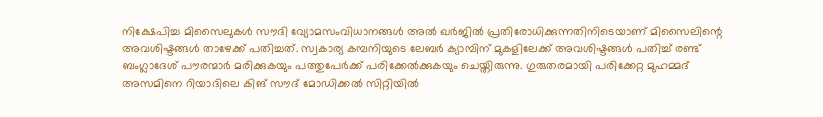നിക്ഷേപിച്ച മിസൈലുകള്‍ സൗദി വ്യോമസംവിധാനങ്ങള്‍ അല്‍ ഖര്‍ജില്‍ പ്രതിരോധിക്കുന്നതിനിടെയാണ് മിസൈലിന്റെ അവശിഷ്ടങ്ങള്‍ താഴേക്ക് പതിച്ചത്. സ്വകാര്യ കമ്പനിയുടെ ലേബര്‍ ക്യാമ്പിന് മുകളിലേക്ക് അവശിഷ്ടങ്ങള്‍ പതിച്ച് രണ്ട് ബംഗ്ലാദേശ് പൗരന്മാര്‍ മരിക്കുകയും പത്തുപേര്‍ക്ക് പരിക്കേല്‍ക്കുകയും ചെയ്തിരുന്നു. ഗുരുതരമായി പരിക്കേറ്റ മുഹമ്മദ് അസമിനെ റിയാദിലെ കിങ് സൗദ് മോഡിക്കല്‍ സിറ്റിയില്‍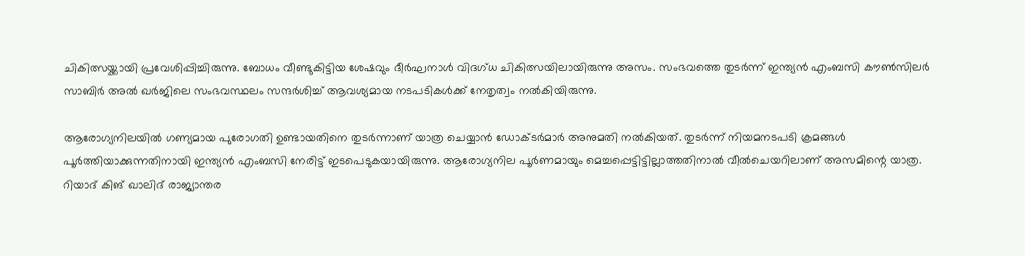ചികിത്സയ്ക്കായി പ്രവേശിപ്പിച്ചിരുന്നു. ബോധം വീണ്ടുകിട്ടിയ ശേഷവും ദീര്‍ഘനാള്‍ വിദഗ്ധ ചികിത്സയിലായിരുന്നു അസം. സംഭവത്തെ തുടര്‍ന്ന് ഇന്ത്യന്‍ എംബസി കൗണ്‍സിലര്‍ സാബിര്‍ അല്‍ ഖര്‍ജിലെ സംഭവസ്ഥലം സന്ദര്‍ശിച്ച് ആവശ്യമായ നടപടികള്‍ക്ക് നേതൃത്വം നല്‍കിയിരുന്നു.

ആരോഗ്യനിലയില്‍ ഗണ്യമായ പുരോഗതി ഉണ്ടായതിനെ തുടര്‍ന്നാണ് യാത്ര ചെയ്യാന്‍ ഡോക്ടര്‍മാര്‍ അനുമതി നല്‍കിയത്. തുടര്‍ന്ന് നിയമനടപടി ക്രമങ്ങള്‍ പൂര്‍ത്തിയാക്കുന്നതിനായി ഇന്ത്യന്‍ എംബസി നേരിട്ട് ഇടപെടുകയായിരുന്നു. ആരോഗ്യനില പൂര്‍ണമായും മെച്ചപ്പെട്ടിട്ടില്ലാത്തതിനാല്‍ വീല്‍ചെയറിലാണ് അസമിന്റെ യാത്ര. റിയാദ് കിങ് ഖാലിദ് രാജ്യാന്തര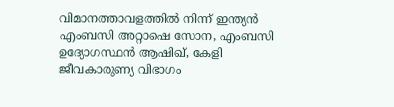വിമാനത്താവളത്തില്‍ നിന്ന് ഇന്ത്യന്‍ എംബസി അറ്റാഷെ സോന, എംബസി ഉദ്യോഗസ്ഥന്‍ ആഷിഖ്, കേളി ജീവകാരുണ്യ വിഭാഗം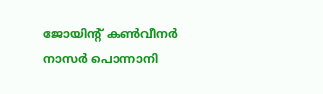ജോയിന്റ് കണ്‍വീനര്‍ നാസര്‍ പൊന്നാനി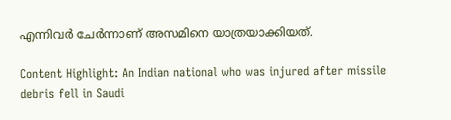എന്നിവര്‍ ചേര്‍ന്നാണ് അസമിനെ യാത്രയാക്കിയത്.

Content Highlight: An Indian national who was injured after missile debris fell in Saudi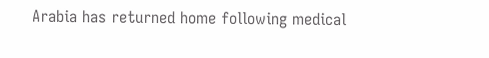Arabia has returned home following medical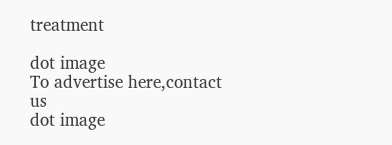treatment

dot image
To advertise here,contact us
dot image